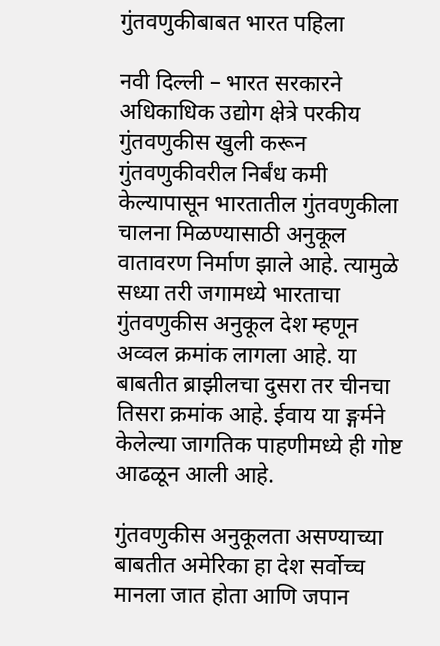गुंतवणुकीबाबत भारत पहिला

नवी दिल्ली – भारत सरकारने अधिकाधिक उद्योग क्षेत्रे परकीय गुंतवणुकीस खुली करून गुंतवणुकीवरील निर्बंध कमी केल्यापासून भारतातील गुंतवणुकीला चालना मिळण्यासाठी अनुकूल वातावरण निर्माण झाले आहे. त्यामुळे सध्या तरी जगामध्ये भारताचा गुंतवणुकीस अनुकूल देश म्हणून अव्वल क्रमांक लागला आहे. या बाबतीत ब्राझीलचा दुसरा तर चीनचा तिसरा क्रमांक आहे. ईवाय या ङ्गर्मने केलेल्या जागतिक पाहणीमध्ये ही गोष्ट आढळून आली आहे.

गुंतवणुकीस अनुकूलता असण्याच्या बाबतीत अमेरिका हा देश सर्वोच्च मानला जात होता आणि जपान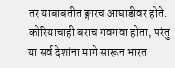तर याबाबतीत ङ्गारच आघाडीवर होते. कोरियाचाही बराच गवगवा होता, परंतु या सर्व देशांना मागे सारून भारत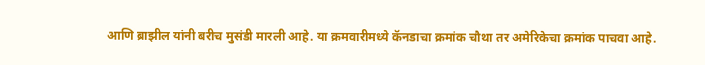आणि ब्राझील यांनी बरीच मुसंडी मारली आहे. या क्रमवारीमध्ये कॅनडाचा क्रमांक चौथा तर अमेरिकेचा क्रमांक पाचवा आहे.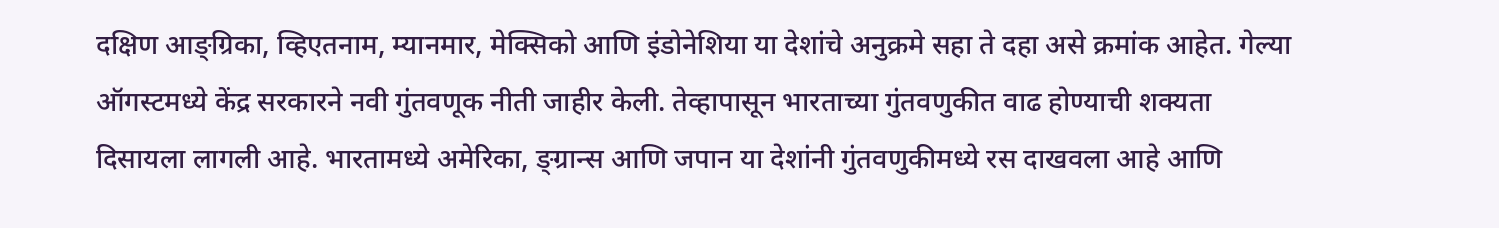दक्षिण आङ्ग्रिका, व्हिएतनाम, म्यानमार, मेक्सिको आणि इंडोनेशिया या देशांचे अनुक्रमे सहा ते दहा असे क्रमांक आहेत. गेल्या ऑगस्टमध्ये केंद्र सरकारने नवी गुंतवणूक नीती जाहीर केली. तेव्हापासून भारताच्या गुंतवणुकीत वाढ होण्याची शक्यता दिसायला लागली आहे. भारतामध्ये अमेरिका, ङ्ग्रान्स आणि जपान या देशांनी गुंतवणुकीमध्ये रस दाखवला आहे आणि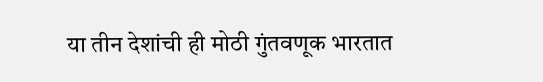या तीन देशांची ही मोठी गुंतवणूक भारतात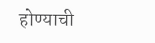होण्याची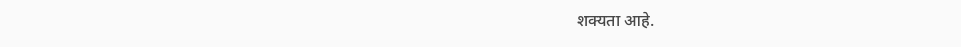शक्यता आहे.